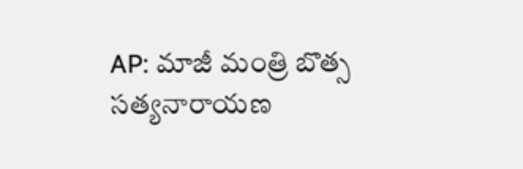AP: మాజీ మంత్రి బొత్స సత్యనారాయణ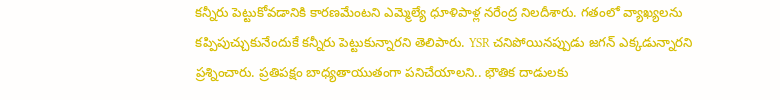కన్నీరు పెట్టుకోవడానికి కారణమేంటని ఎమ్మెల్యే ధూళిపాళ్ల నరేంద్ర నిలదీశారు. గతంలో వ్యాఖ్యలను కప్పిపుచ్చుకునేందుకే కన్నీరు పెట్టుకున్నారని తెలిపారు. YSR చనిపోయినప్పుడు జగన్ ఎక్కడున్నారని ప్రశ్నించారు. ప్రతిపక్షం బాధ్యతాయుతంగా పనిచేయాలని.. భౌతిక దాడులకు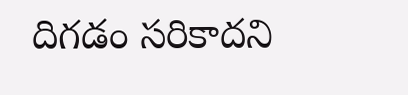దిగడం సరికాదని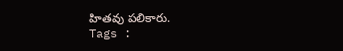హితవు పలికారు.
Tags :